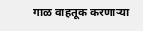गाळ वाहतूक करणार्‍या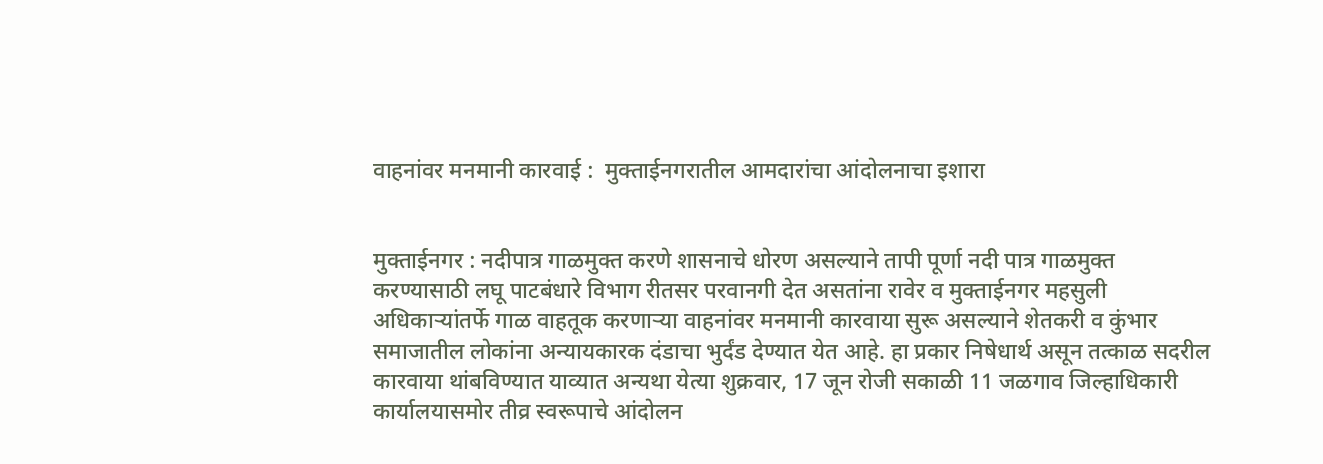वाहनांवर मनमानी कारवाई :  मुक्ताईनगरातील आमदारांचा आंदोलनाचा इशारा


मुक्ताईनगर : नदीपात्र गाळमुक्त करणे शासनाचे धोरण असल्याने तापी पूर्णा नदी पात्र गाळमुक्त करण्यासाठी लघू पाटबंधारे विभाग रीतसर परवानगी देत असतांना रावेर व मुक्ताईनगर महसुली अधिकार्‍यांतर्फे गाळ वाहतूक करणार्‍या वाहनांवर मनमानी कारवाया सुरू असल्याने शेतकरी व कुंभार समाजातील लोकांना अन्यायकारक दंडाचा भुर्दंड देण्यात येत आहे. हा प्रकार निषेधार्थ असून तत्काळ सदरील कारवाया थांबविण्यात याव्यात अन्यथा येत्या शुक्रवार, 17 जून रोजी सकाळी 11 जळगाव जिल्हाधिकारी कार्यालयासमोर तीव्र स्वरूपाचे आंदोलन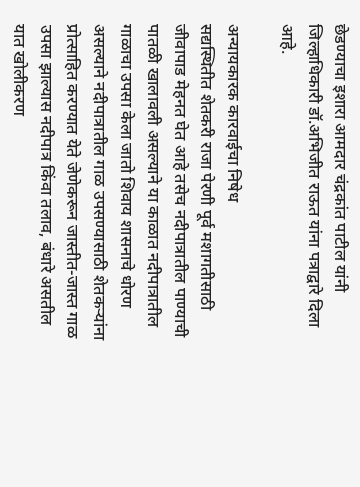छेडण्याचा इशारा आमदार चंद्रकांत पाटील यांनी जिल्हाधिकारी डॉ.अभिजीत राऊत यांना पत्राद्वारे दिला आहे.

अन्यायकारक कारवाईचा निषेध
सद्यस्थितीत शेतकरी राजा पेरणी पूर्व मशागतीसाठी जीवापाड मेहनत घेत आहे तसेच नदीपात्रातील पाण्याची पातळी खालावली असल्याने या काळात नदीपात्रातील गाळाचा उपसा केला जातो शिवाय शासनाचे धोरण असल्याने नदीपात्रातील गाळ उपसण्यासाठी शेतकर्‍यांना प्रोत्साहित करण्यात येते जेणेकरून जास्तीत-जास्त गाळ उपसा झाल्यास नदीपात्र किंवा तलाव, बंधारे असतील यात खोलीकरण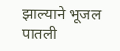झाल्याने भूजल पातली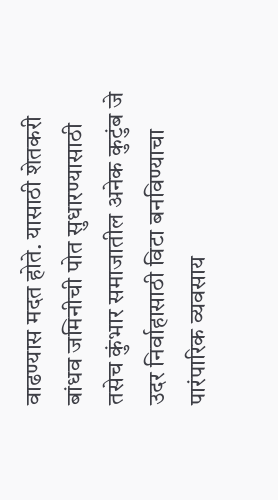वाढण्यास मदत होते. यासाठी शेतकरी बांधव जमिनीची पोत सुधारण्यासाठी तसेच कुंभार समाजातील अनेक कुटुंब जे उदर निर्वाहासाठी विटा बनविण्याचा पारंपारिक व्यवसाय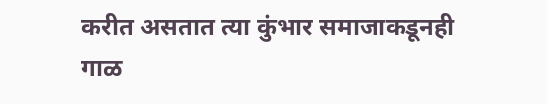करीत असतात त्या कुंभार समाजाकडूनही गाळ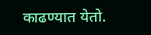काढण्यात येतो.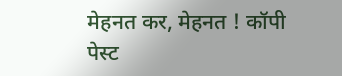मेहनत कर, मेहनत ! कॉपी पेस्ट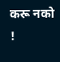करू नको !